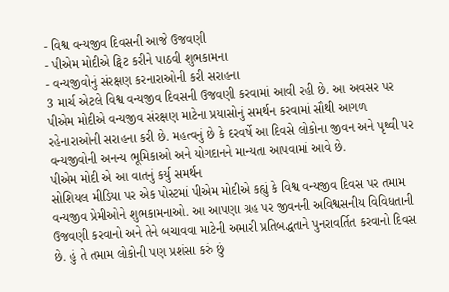- વિશ્વ વન્યજીવ દિવસની આજે ઉજવણી
- પીએમ મોદીએ ટ્વિટ કરીને પાઠવી શુભકામના
- વન્યજીવોનું સંરક્ષણ કરનારાઓની કરી સરાહના
3 માર્ચ એટલે વિશ્વ વન્યજીવ દિવસની ઉજવણી કરવામાં આવી રહી છે. આ અવસર પર પીએમ મોદીએ વન્યજીવ સંરક્ષણ માટેના પ્રયાસોનું સમર્થન કરવામાં સૌથી આગળ રહેનારાઓની સરાહના કરી છે. મહત્વનું છે કે દરવર્ષે આ દિવસે લોકોના જીવન અને પૃથ્વી પર વન્યજીવોની અનન્ય ભૂમિકાઓ અને યોગદાનને માન્યતા આપવામાં આવે છે.
પીએમ મોદી એ આ વાતનું કર્યુ સમર્થન
સોશિયલ મીડિયા પર એક પોસ્ટમાં પીએમ મોદીએ કહ્યું કે વિશ્વ વન્યજીવ દિવસ પર તમામ વન્યજીવ પ્રેમીઓને શુભકામનાઓ. આ આપણા ગ્રહ પર જીવનની અવિશ્વસનીય વિવિધતાની ઉજવણી કરવાનો અને તેને બચાવવા માટેની અમારી પ્રતિબદ્ધતાને પુનરાવર્તિત કરવાનો દિવસ છે. હું તે તમામ લોકોની પણ પ્રશંસા કરું છું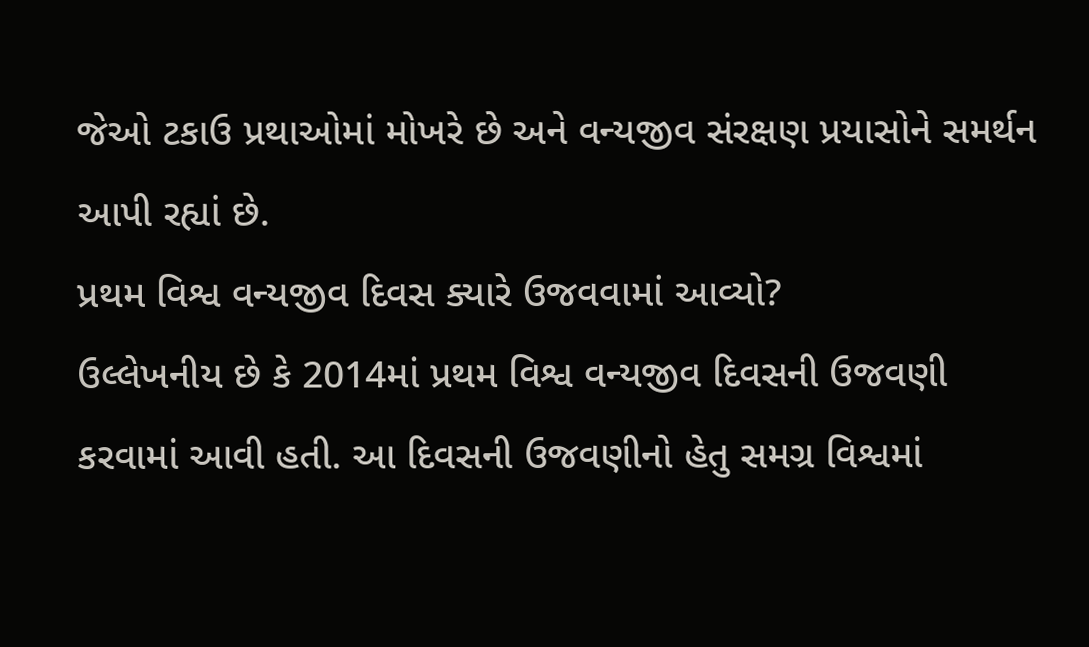જેઓ ટકાઉ પ્રથાઓમાં મોખરે છે અને વન્યજીવ સંરક્ષણ પ્રયાસોને સમર્થન આપી રહ્યાં છે.
પ્રથમ વિશ્વ વન્યજીવ દિવસ ક્યારે ઉજવવામાં આવ્યો?
ઉલ્લેખનીય છે કે 2014માં પ્રથમ વિશ્વ વન્યજીવ દિવસની ઉજવણી કરવામાં આવી હતી. આ દિવસની ઉજવણીનો હેતુ સમગ્ર વિશ્વમાં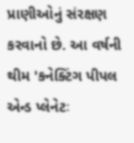પ્રાણીઓનું સંરક્ષણ કરવાનો છે. આ વર્ષની થીમ 'કનેક્ટિંગ પીપલ એન્ડ પ્લેનેટઃ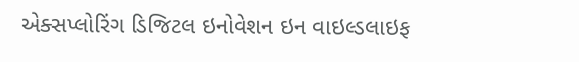એક્સપ્લોરિંગ ડિજિટલ ઇનોવેશન ઇન વાઇલ્ડલાઇફ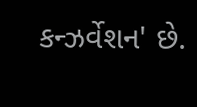કન્ઝર્વેશન' છે.